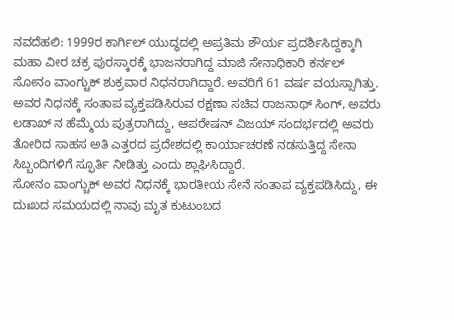ನವದೆಹಲಿ: 1999ರ ಕಾರ್ಗಿಲ್ ಯುದ್ಧದಲ್ಲಿ ಅಪ್ರತಿಮ ಶೌರ್ಯ ಪ್ರದರ್ಶಿಸಿದ್ದಕ್ಕಾಗಿ ಮಹಾ ವೀರ ಚಕ್ರ ಪುರಸ್ಕಾರಕ್ಕೆ ಭಾಜನರಾಗಿದ್ದ ಮಾಜಿ ಸೇನಾಧಿಕಾರಿ ಕರ್ನಲ್ ಸೋನಂ ವಾಂಗ್ಚುಕ್ ಶುಕ್ರವಾರ ನಿಧನರಾಗಿದ್ದಾರೆ. ಅವರಿಗೆ 61 ವರ್ಷ ವಯಸ್ಸಾಗಿತ್ತು.
ಅವರ ನಿಧನಕ್ಕೆ ಸಂತಾಪ ವ್ಯಕ್ತಪಡಿಸಿರುವ ರಕ್ಷಣಾ ಸಚಿವ ರಾಜನಾಥ್ ಸಿಂಗ್, ಅವರು ಲಡಾಖ್ ನ ಹೆಮ್ಮೆಯ ಪುತ್ರರಾಗಿದ್ದು, ಆಪರೇಷನ್ ವಿಜಯ್ ಸಂದರ್ಭದಲ್ಲಿ ಅವರು ತೋರಿದ ಸಾಹಸ ಅತಿ ಎತ್ತರದ ಪ್ರದೇಶದಲ್ಲಿ ಕಾರ್ಯಾಚರಣೆ ನಡಸುತ್ತಿದ್ದ ಸೇನಾ ಸಿಬ್ಬಂದಿಗಳಿಗೆ ಸ್ಫೂರ್ತಿ ನೀಡಿತ್ತು ಎಂದು ಶ್ಲಾಘಿಸಿದ್ದಾರೆ.
ಸೋನಂ ವಾಂಗ್ಚುಕ್ ಅವರ ನಿಧನಕ್ಕೆ ಭಾರತೀಯ ಸೇನೆ ಸಂತಾಪ ವ್ಯಕ್ತಪಡಿಸಿದ್ದು, ಈ ದುಃಖದ ಸಮಯದಲ್ಲಿ ನಾವು ಮೃತ ಕುಟುಂಬದ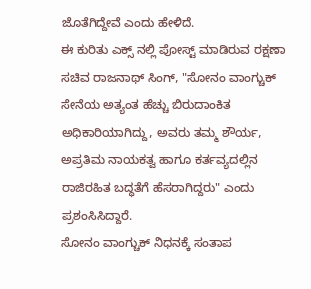ಜೊತೆಗಿದ್ದೇವೆ ಎಂದು ಹೇಳಿದೆ.
ಈ ಕುರಿತು ಎಕ್ಸ್ ನಲ್ಲಿ ಪೋಸ್ಟ್ ಮಾಡಿರುವ ರಕ್ಷಣಾ ಸಚಿವ ರಾಜನಾಥ್ ಸಿಂಗ್, "ಸೋನಂ ವಾಂಗ್ಚುಕ್ ಸೇನೆಯ ಅತ್ಯಂತ ಹೆಚ್ಚು ಬಿರುದಾಂಕಿತ ಅಧಿಕಾರಿಯಾಗಿದ್ದು, ಅವರು ತಮ್ಮ ಶೌರ್ಯ, ಅಪ್ರತಿಮ ನಾಯಕತ್ವ ಹಾಗೂ ಕರ್ತವ್ಯದಲ್ಲಿನ ರಾಜಿರಹಿತ ಬದ್ಧತೆಗೆ ಹೆಸರಾಗಿದ್ದರು" ಎಂದು ಪ್ರಶಂಸಿಸಿದ್ದಾರೆ.
ಸೋನಂ ವಾಂಗ್ಚುಕ್ ನಿಧನಕ್ಕೆ ಸಂತಾಪ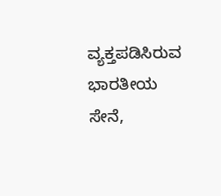ವ್ಯಕ್ತಪಡಿಸಿರುವ ಭಾರತೀಯ ಸೇನೆ,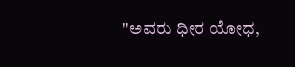"ಅವರು ಧೀರ ಯೋಧ,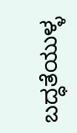ಬದ್ಧತೆಯುಳ್ಳ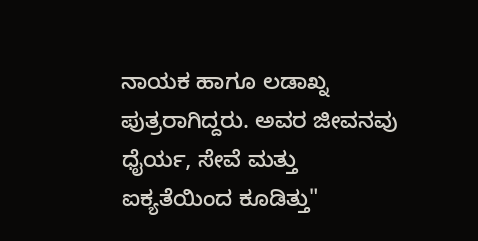ನಾಯಕ ಹಾಗೂ ಲಡಾಖ್ನ ಪುತ್ರರಾಗಿದ್ದರು. ಅವರ ಜೀವನವು ಧೈರ್ಯ, ಸೇವೆ ಮತ್ತು ಐಕ್ಯತೆಯಿಂದ ಕೂಡಿತ್ತು"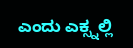ಎಂದು ಎಕ್ಸ್ನಲ್ಲಿ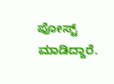ಪೋಸ್ಟ್ ಮಾಡಿದ್ದಾರೆ.